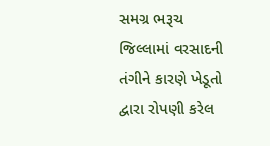સમગ્ર ભરૂચ જિલ્લામાં વરસાદની તંગીને કારણે ખેડૂતો દ્વારા રોપણી કરેલ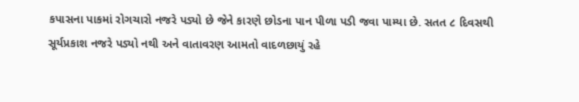કપાસના પાકમાં રોગચારો નજરે પડ્યો છે જેને કારણે છોડના પાન પીળા પડી જવા પામ્યા છે. સતત ૮ દિવસથી સૂર્યપ્રકાશ નજરે પડ્યો નથી અને વાતાવરણ આમતો વાદળછાયું રહે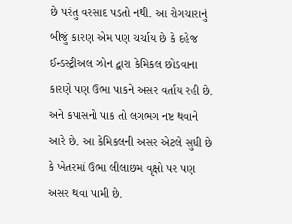છે પરંતુ વરસાદ પડતો નથી. આ રોગચારાનું બીજું કારણ એમ પણ ચર્ચાય છે કે દહેજ ઈન્ડસ્ટ્રીઅલ ઝોન દ્વારા કેમિકલ છોડવાના કારણે પણ ઉભા પાકને અસર વર્તાય રહી છે. અને કપાસનો પાક તો લગભગ નષ્ટ થવાને આરે છે. આ કેમિકલની અસર એટલે સુધી છે કે ખેતરમાં ઉભા લીલાછમ વૃક્ષો પર પણ અસર થવા પામી છે.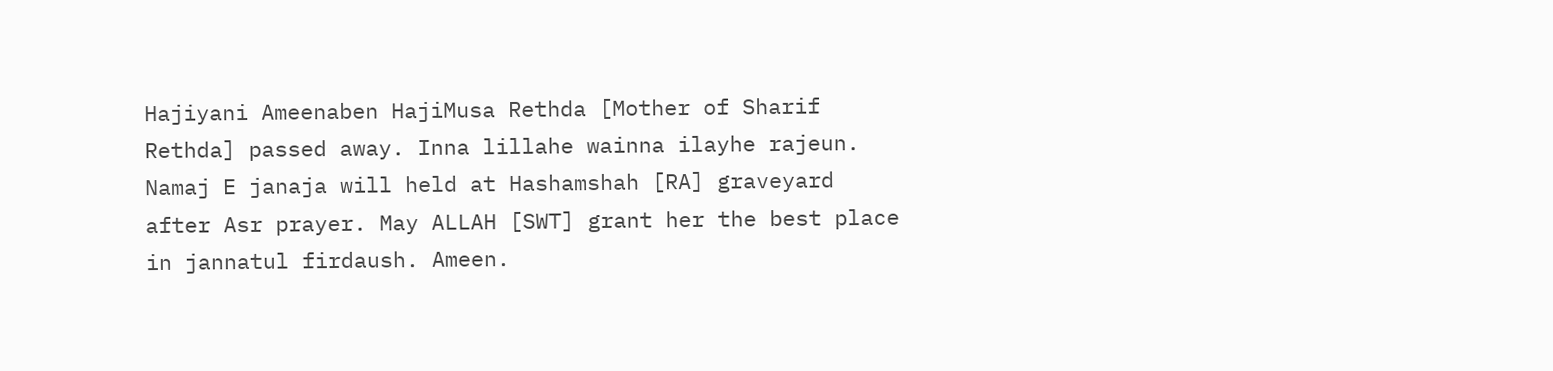Hajiyani Ameenaben HajiMusa Rethda [Mother of Sharif Rethda] passed away. Inna lillahe wainna ilayhe rajeun. Namaj E janaja will held at Hashamshah [RA] graveyard after Asr prayer. May ALLAH [SWT] grant her the best place in jannatul firdaush. Ameen.